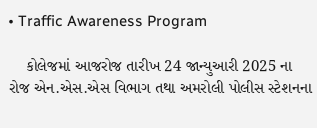• Traffic Awareness Program

    કોલેજમાં આજરોજ તારીખ 24 જાન્યુઆરી 2025 ના રોજ એન.એસ.એસ વિભાગ તથા અમરોલી પોલીસ સ્ટેશનના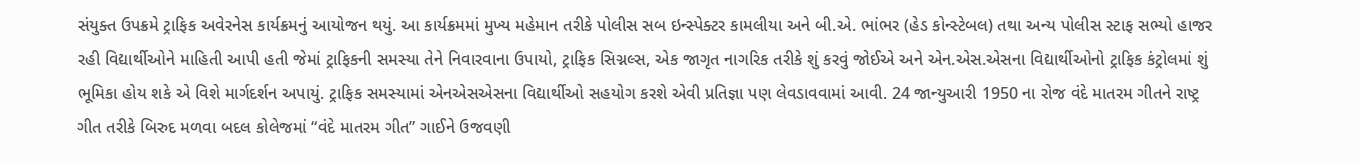સંયુક્ત ઉપક્રમે ટ્રાફિક અવેરનેસ કાર્યક્રમનું આયોજન થયું. આ કાર્યક્રમમાં મુખ્ય મહેમાન તરીકે પોલીસ સબ ઇન્સ્પેક્ટર કામલીયા અને બી.એ. ભાંભર (હેડ કોન્સ્ટેબલ) તથા અન્ય પોલીસ સ્ટાફ સભ્યો હાજર રહી વિદ્યાર્થીઓને માહિતી આપી હતી જેમાં ટ્રાફિકની સમસ્યા તેને નિવારવાના ઉપાયો, ટ્રાફિક સિગ્નલ્સ, એક જાગૃત નાગરિક તરીકે શું કરવું જોઈએ અને એન.એસ.એસના વિદ્યાર્થીઓનો ટ્રાફિક કંટ્રોલમાં શું ભૂમિકા હોય શકે એ વિશે માર્ગદર્શન અપાયું. ટ્રાફિક સમસ્યામાં એનએસએસના વિદ્યાર્થીઓ સહયોગ કરશે એવી પ્રતિજ્ઞા પણ લેવડાવવામાં આવી. 24 જાન્યુઆરી 1950 ના રોજ વંદે માતરમ ગીતને રાષ્ટ્ર ગીત તરીકે બિરુદ મળવા બદલ કોલેજમાં “વંદે માતરમ ગીત” ગાઈને ઉજવણી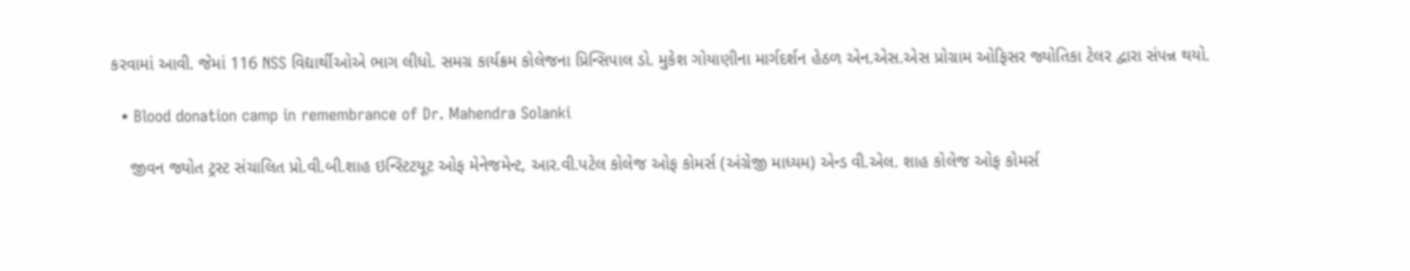કરવામાં આવી. જેમાં 116 NSS વિદ્યાર્થીઓએ ભાગ લીધો. સમગ્ર કાર્યક્રમ કોલેજના પ્રિન્સિપાલ ડો. મુકેશ ગોયાણીના માર્ગદર્શન હેઠળ એન.એસ.એસ પ્રોગ્રામ ઓફિસર જ્યોતિકા ટેલર દ્વારા સંપન્ન થયો.

  • Blood donation camp in remembrance of Dr. Mahendra Solanki

    જીવન જ્યોત ટ્રસ્ટ સંચાલિત પ્રો.વી.બી.શાહ ઇન્સ્ટિટયૂટ ઓફ મેનેજમેન્ટ, આર.વી.પટેલ કોલેજ ઓફ કોમર્સ (અંગ્રેજી માધ્યમ) એન્ડ વી.એલ. શાહ કોલેજ ઓફ કોમર્સ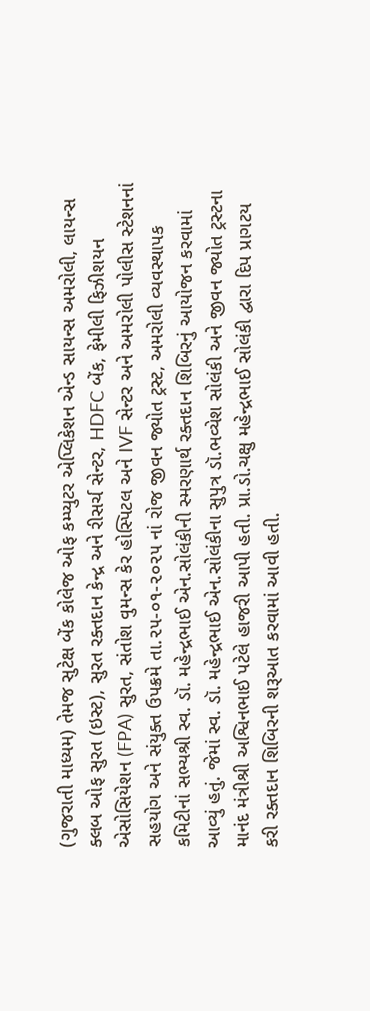(ગુજરાતી માધ્યમ) તેમજ સુટેક્ષ બેંક કોલેજ ઓફ કમ્પ્યુટર એપ્લિકેશન એન્ડ સાયન્સ અમરોલી, લાયન્સ ક્લબ ઓફ સુરત (ઇસ્ટ), સુરત રક્તદાન કેન્દ્ર અને રીસર્ચ સેન્ટર, HDFC બેંક, ફેમીલી ફિઝીશયન એસોસિયેશન (FPA) સુરત, સંતોશ વુમન્સ કેર હોસ્પિટલ અને IVF સેન્ટર અને અમરોલી પોલીસ સ્ટેશનનાં સહયોગ અને સંયુક્ત ઉપક્રમે તા.૨૫-૦૧-૨૦૨૫ નાં રોજ જીવન જ્યોત ટ્રસ્ટ, અમરોલી વ્યવસ્થાપક કમિટીનાં સભ્યશ્રી સ્વ. ડૉ. મહેન્દ્રભાઈ એન.સોલંકીની સ્મરણાર્થ રક્તદાન શિબિરનું આયોજન કરવામાં આવ્યું હતું. જેમાં સ્વ. ડૉ. મહેન્દ્રભાઈ એન.સોલંકીના સુપુત્ર ડૉ.ભવ્યેશ સોલંકી અને જીવન જ્યોત ટ્રસ્ટના માનંદ મંત્રીશ્રી અશ્વિનભાઈ પટેલે હાજરી આપી હતી. પ્રા.ડો.ચક્ષુ મહેન્દ્રભાઈ સોલંકી દ્વારા દિપ પ્રાગટય કરી રક્તદાન શિબિરની શરૂઆત કરવામાં આવી હતી.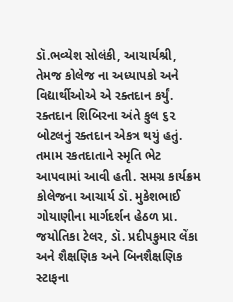ડૉ.ભવ્યેશ સોલંકી, આચાર્યશ્રી, તેમજ કોલેજ ના અધ્યાપકો અને વિદ્યાર્થીઓએ એ રક્તદાન કર્યું. રક્તદાન શિબિરના અંતે કુલ ૬૨ બોટલનું રક્તદાન એકત્ર થયું હતું. તમામ રકતદાતાને સ્મૃતિ ભેટ આપવામાં આવી હતી. સમગ્ર કાર્યક્રમ કોલેજના આચાર્ય ડૉ. મુકેશભાઈ ગોયાણીના માર્ગદર્શન હેઠળ પ્રા. જયોતિકા ટેલર, ડૉ. પ્રદીપકુમાર લેંકા અને શૈક્ષણિક અને બિનશૈક્ષણિક સ્ટાફના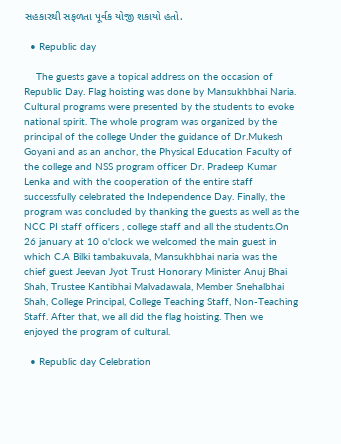સહકારથી સફળતા પૂર્વક યોજી શકાયો હતો.

  • Republic day

    The guests gave a topical address on the occasion of Republic Day. Flag hoisting was done by Mansukhbhai Naria. Cultural programs were presented by the students to evoke national spirit. The whole program was organized by the principal of the college Under the guidance of Dr.Mukesh Goyani and as an anchor, the Physical Education Faculty of the college and NSS program officer Dr. Pradeep Kumar Lenka and with the cooperation of the entire staff successfully celebrated the Independence Day. Finally, the program was concluded by thanking the guests as well as the NCC PI staff officers , college staff and all the students.On 26 january at 10 o'clock we welcomed the main guest in which C.A Bilki tambakuvala, Mansukhbhai naria was the chief guest Jeevan Jyot Trust Honorary Minister Anuj Bhai Shah, Trustee Kantibhai Malvadawala, Member Snehalbhai Shah, College Principal, College Teaching Staff, Non-Teaching Staff. After that, we all did the flag hoisting. Then we enjoyed the program of cultural.

  • Republic day Celebration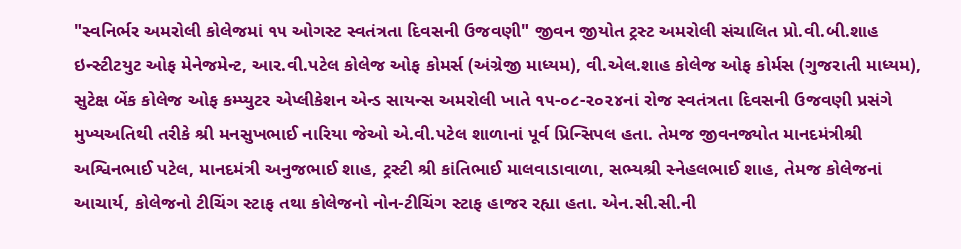"સ્વનિર્ભર અમરોલી કોલેજમાં ૧૫ ઓગસ્ટ સ્વતંત્રતા દિવસની ઉજવણી" જીવન જીયોત ટ્રસ્ટ અમરોલી સંચાલિત પ્રો.વી.બી.શાહ ઇન્સ્ટીટયુટ ઓફ મેનેજમેન્ટ, આર.વી.પટેલ કોલેજ ઓફ કોમર્સ (અંગ્રેજી માધ્યમ), વી.એલ.શાહ કોલેજ ઓફ કોર્મસ (ગુજરાતી માધ્યમ), સુટેક્ષ બેંક કોલેજ ઓફ કમ્પ્યુટર એપ્લીકેશન એન્ડ સાયન્સ અમરોલી ખાતે ૧૫-૦૮-૨૦૨૪નાં રોજ સ્વતંત્રતા દિવસની ઉજવણી પ્રસંગે મુખ્યઅતિથી તરીકે શ્રી મનસુખભાઈ નારિયા જેઓ એ.વી.પટેલ શાળાનાં પૂર્વ પ્રિન્સિપલ હતા. તેમજ જીવનજ્યોત માનદમંત્રીશ્રી અશ્વિનભાઈ પટેલ, માનદમંત્રી અનુજભાઈ શાહ, ટ્રસ્ટી શ્રી કાંતિભાઈ માલવાડાવાળા, સભ્યશ્રી સ્નેહલભાઈ શાહ, તેમજ કોલેજનાં આચાર્ય, કોલેજનો ટીચિંગ સ્ટાફ તથા કોલેજનો નોન-ટીચિંગ સ્ટાફ હાજર રહ્યા હતા. એન.સી.સી.ની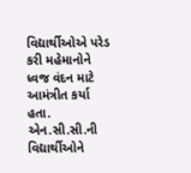વિદ્યાર્થીઓએ પરેડ કરી મહેમાનોને ધ્વજ વંદન માટે આમંત્રીત કર્યા હતા. એન.સી.સી.ની વિદ્યાર્થીઓને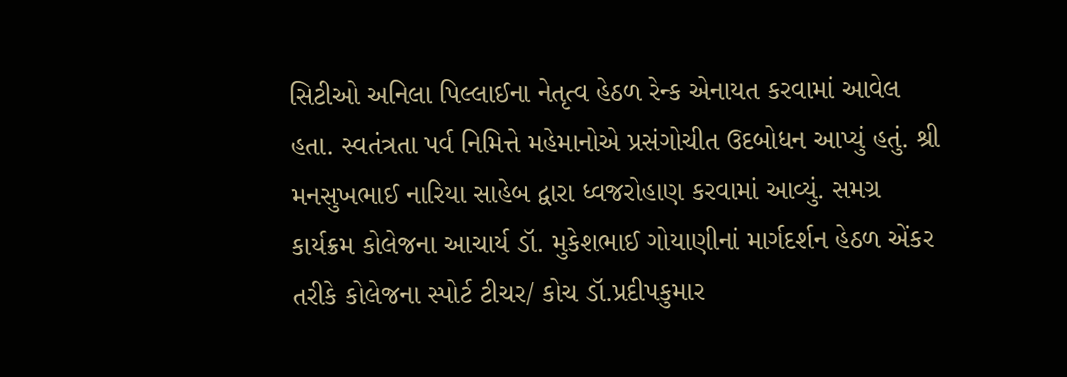સિટીઓ અનિલા પિલ્લાઈના નેતૃત્વ હેઠળ રેન્ક એનાયત કરવામાં આવેલ હતા. સ્વતંત્રતા પર્વ નિમિત્તે મહેમાનોએ પ્રસંગોચીત ઉદબોધન આપ્યું હતું. શ્રી મનસુખભાઈ નારિયા સાહેબ દ્વારા ધ્વજરોહાણ કરવામાં આવ્યું. સમગ્ર કાર્યક્રમ કોલેજના આચાર્ય ડૉ. મુકેશભાઈ ગોયાણીનાં માર્ગદર્શન હેઠળ એંકર તરીકે કોલેજના સ્પોર્ટ ટીચર/ કોચ ડૉ.પ્રદીપકુમાર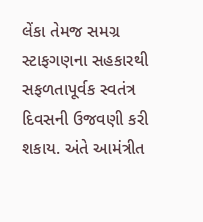લેંકા તેમજ સમગ્ર સ્ટાફગણના સહકારથી સફળતાપૂર્વક સ્વતંત્ર દિવસની ઉજવણી કરી શકાય. અંતે આમંત્રીત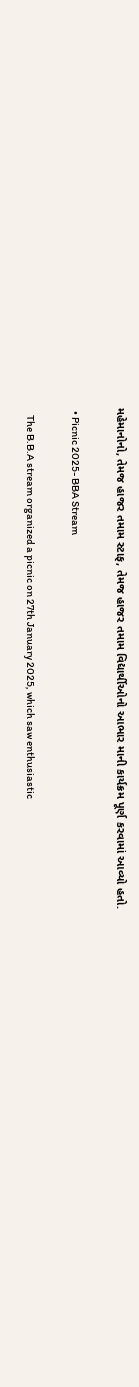મહેમાનોનો, તેમજ હાજર તમામ સ્ટાફ, તેમજ હાજર તમામ વિદ્યાર્થીઓનો આભાર માની કાર્યક્રમ પૂર્ણ કરવામાં આવ્યો હતો.

  • Picnic 2025- BBA Stream

    The B.B.A stream organized a picnic on 27th January 2025, which saw enthusiastic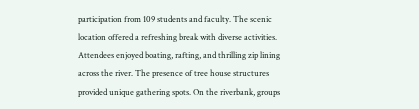participation from 109 students and faculty. The scenic location offered a refreshing break with diverse activities. Attendees enjoyed boating, rafting, and thrilling zip lining across the river. The presence of tree house structures provided unique gathering spots. On the riverbank, groups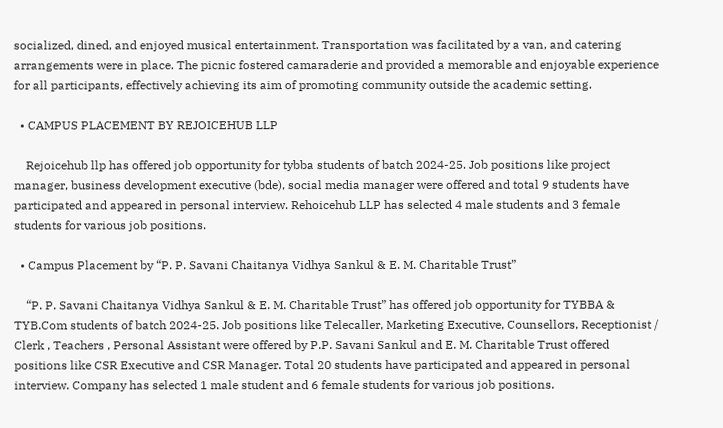socialized, dined, and enjoyed musical entertainment. Transportation was facilitated by a van, and catering arrangements were in place. The picnic fostered camaraderie and provided a memorable and enjoyable experience for all participants, effectively achieving its aim of promoting community outside the academic setting.

  • CAMPUS PLACEMENT BY REJOICEHUB LLP

    Rejoicehub llp has offered job opportunity for tybba students of batch 2024-25. Job positions like project manager, business development executive (bde), social media manager were offered and total 9 students have participated and appeared in personal interview. Rehoicehub LLP has selected 4 male students and 3 female students for various job positions.

  • Campus Placement by “P. P. Savani Chaitanya Vidhya Sankul & E. M. Charitable Trust”

    “P. P. Savani Chaitanya Vidhya Sankul & E. M. Charitable Trust” has offered job opportunity for TYBBA & TYB.Com students of batch 2024-25. Job positions like Telecaller, Marketing Executive, Counsellors, Receptionist / Clerk , Teachers , Personal Assistant were offered by P.P. Savani Sankul and E. M. Charitable Trust offered positions like CSR Executive and CSR Manager. Total 20 students have participated and appeared in personal interview. Company has selected 1 male student and 6 female students for various job positions.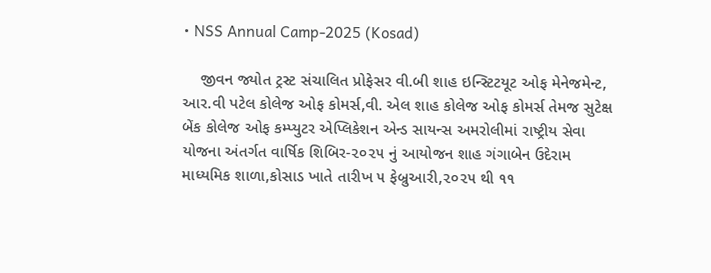• NSS Annual Camp-2025 (Kosad)

    જીવન જ્યોત ટ્રસ્ટ સંચાલિત પ્રોફેસર વી.બી શાહ ઇન્સ્ટિટયૂટ ઓફ મેનેજમેન્ટ, આર.વી પટેલ કોલેજ ઓફ કોમર્સ,વી. એલ શાહ કોલેજ ઓફ કોમર્સ તેમજ સુટેક્ષ બેંક કોલેજ ઓફ કમ્પ્યુટર એપ્લિકેશન એન્ડ સાયન્સ અમરોલીમાં રાષ્ટ્રીય સેવા યોજના અંતર્ગત વાર્ષિક શિબિર-૨૦૨૫ નું આયોજન શાહ ગંગાબેન ઉદેરામ માધ્યમિક શાળા,કોસાડ ખાતે તારીખ ૫ ફેબ્રુઆરી,૨૦૨૫ થી ૧૧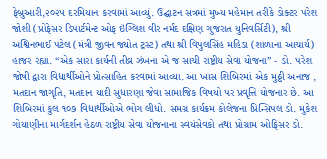ફેબ્રુઆરી,૨૦૨૫ દરમિયાન કરવામાં આવ્યું. ઉદ્ઘાટન સત્રમાં મુખ્ય મહેમાન તરીકે ડોક્ટર પરેશ જોશી (પ્રોફેસર ડિપાર્ટમેન્ટ ઓફ ઇંગ્લિશ વીર નર્મદ દક્ષિણ ગુજરાત યુનિવર્સિટી), શ્રી અશ્વિનભાઈ પટેલ (મંત્રી જીવન જ્યોત ટ્રસ્ટ) તથા શ્રી વિપુલસિંહ મહિડા (શાળાના આચાર્ય) હાજર રહ્યા. “એક સારા કાર્યની તીવ્ર ઝંખના એ જ સાચી રાષ્ટ્રીય સેવા યોજના” - ડો. પરેશ જોષી દ્વારા વિદ્યાર્થીઓને પ્રોત્સાહિત કરવામાં આવ્યા. આ ખાસ શિબિરમાં એક મુઠ્ઠી અનાજ , મતદાન જાગૃતિ, મતદાન યાદી સુધારણા જેવા સામાજિક વિષયો પર પ્રવૃત્તિ યોજનાર છે. આ શિબિરમાં કુલ ૧૦૭ વિદ્યાર્થીઓએ ભોગ લીધો. સમગ્ર કાર્યક્રમ કોલેજના પ્રિન્સિપલ ડો. મુકેશ ગોયાણીના માર્ગદર્શન હેઠળ રાષ્ટ્રીય સેવા યોજનાના સ્વયંસેવકો તથા પ્રોગ્રામ ઓફિસર ડો.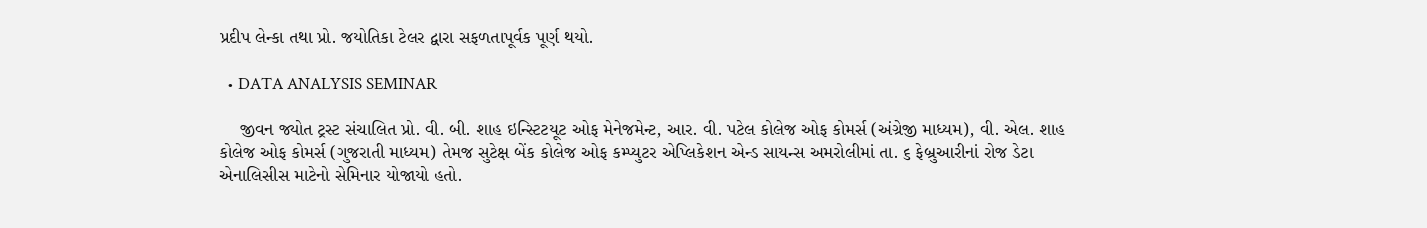પ્રદીપ લેન્કા તથા પ્રો. જયોતિકા ટેલર દ્વારા સફળતાપૂર્વક પૂર્ણ થયો.

  • DATA ANALYSIS SEMINAR

    જીવન જ્યોત ટ્રસ્ટ સંચાલિત પ્રો. વી. બી. શાહ ઇન્સ્ટિટયૂટ ઓફ મેનેજમેન્ટ, આર. વી. પટેલ કોલેજ ઓફ કોમર્સ (અંગ્રેજી માધ્યમ), વી. એલ. શાહ કોલેજ ઓફ કોમર્સ (ગુજરાતી માધ્યમ) તેમજ સુટેક્ષ બેંક કોલેજ ઓફ કમ્પ્યુટર એપ્લિકેશન એન્ડ સાયન્સ અમરોલીમાં તા. ૬ ફેબ્રુઆરીનાં રોજ ડેટા એનાલિસીસ માટેનો સેમિનાર યોજાયો હતો.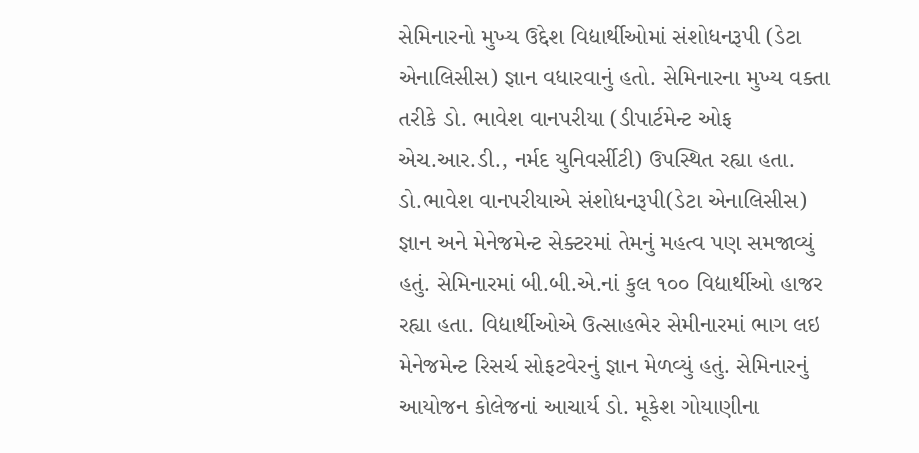સેમિનારનો મુખ્ય ઉદ્દેશ વિદ્યાર્થીઓમાં સંશોધનરૂપી (ડેટા એનાલિસીસ) જ્ઞાન વધારવાનું હતો. સેમિનારના મુખ્ય વક્તા તરીકે ડો. ભાવેશ વાનપરીયા (ડીપાર્ટમેન્ટ ઓફ એચ.આર.ડી., નર્મદ યુનિવર્સીટી) ઉપસ્થિત રહ્યા હતા. ડો.ભાવેશ વાનપરીયાએ સંશોધનરૂપી(ડેટા એનાલિસીસ) જ્ઞાન અને મેનેજમેન્ટ સેક્ટરમાં તેમનું મહત્વ પણ સમજાવ્યું હતું. સેમિનારમાં બી.બી.એ.નાં કુલ ૧૦૦ વિદ્યાર્થીઓ હાજર રહ્યા હતા. વિદ્યાર્થીઓએ ઉત્સાહભેર સેમીનારમાં ભાગ લઇ મેનેજમેન્ટ રિસર્ચ સોફટવેરનું જ્ઞાન મેળવ્યું હતું. સેમિનારનું આયોજન કોલેજનાં આચાર્ય ડો. મૂકેશ ગોયાણીના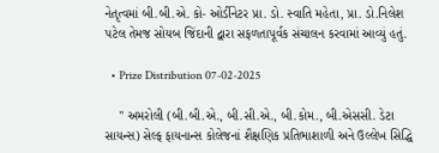નેતૃત્વમાં બી.બી.એ. કો- ઓર્ડીનેટર પ્રા. ડો. સ્વાતિ મહેતા, પ્રા. ડો.નિલેશ પટેલ તેમજ સોયબ જિંદાની દ્વારા સફળતાપૂર્વક સંચાલન કરવામાં આવ્યું હતું.

  • Prize Distribution 07-02-2025

    " અમરોલી (બી.બી.એ., બી.સી.એ., બી.કોમ., બી.એસસી. ડેટા સાયન્સ) સેલ્ફ ફાયનાન્સ કોલેજનાં શૈક્ષણિક પ્રતિભાશાળી અને ઉલ્લેખ સિદ્ધિ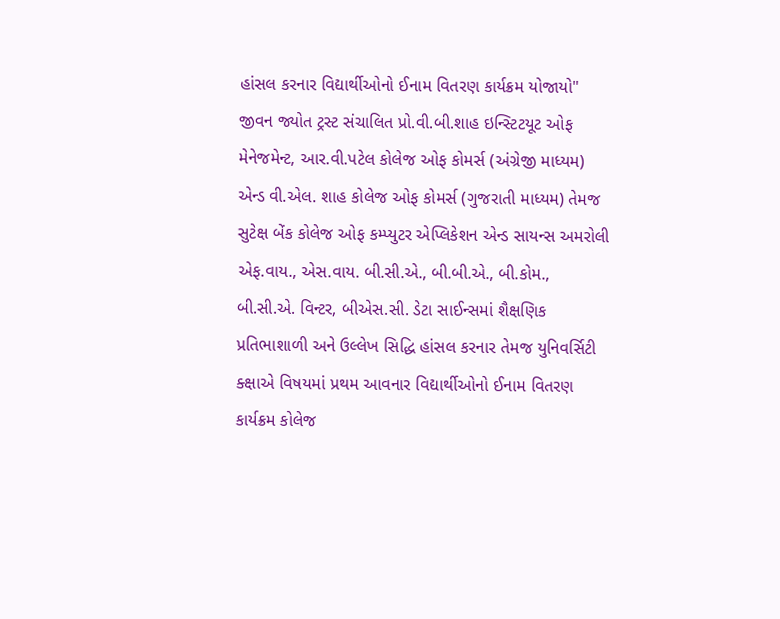હાંસલ કરનાર વિદ્યાર્થીઓનો ઈનામ વિતરણ કાર્યક્રમ યોજાયો" જીવન જ્યોત ટ્રસ્ટ સંચાલિત પ્રો.વી.બી.શાહ ઇન્સ્ટિટયૂટ ઓફ મેનેજમેન્ટ, આર.વી.પટેલ કોલેજ ઓફ કોમર્સ (અંગ્રેજી માધ્યમ) એન્ડ વી.એલ. શાહ કોલેજ ઓફ કોમર્સ (ગુજરાતી માધ્યમ) તેમજ સુટેક્ષ બેંક કોલેજ ઓફ કમ્પ્યુટર એપ્લિકેશન એન્ડ સાયન્સ અમરોલી એફ.વાય., એસ.વાય. બી.સી.એ., બી.બી.એ., બી.કોમ., બી.સી.એ. વિન્ટર, બીએસ.સી. ડેટા સાઈન્સમાં શૈક્ષણિક પ્રતિભાશાળી અને ઉલ્લેખ સિદ્ધિ હાંસલ કરનાર તેમજ યુનિવર્સિટી ક્ક્ષાએ વિષયમાં પ્રથમ આવનાર વિદ્યાર્થીઓનો ઈનામ વિતરણ કાર્યક્રમ કોલેજ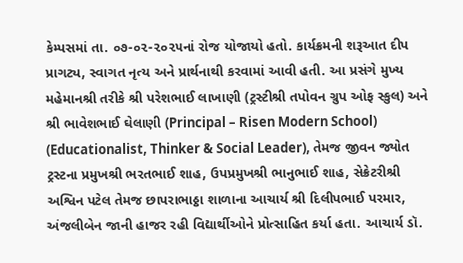કેમ્પસમાં તા. ૦૭-૦૨-૨૦૨૫નાં રોજ યોજાયો હતો. કાર્યક્રમની શરૂઆત દીપ પ્રાગટ્ય, સ્વાગત નૃત્ય અને પ્રાર્થનાથી કરવામાં આવી હતી. આ પ્રસંગે મુખ્ય મહેમાનશ્રી તરીકે શ્રી પરેશભાઈ લાખાણી (ટ્રસ્ટીશ્રી તપોવન ગ્રુપ ઓફ સ્કુલ) અને શ્રી ભાવેશભાઈ ઘેલાણી (Principal – Risen Modern School) (Educationalist, Thinker & Social Leader), તેમજ જીવન જ્યોત ટ્રસ્ટના પ્રમુખશ્રી ભરતભાઈ શાહ, ઉપપ્રમુખશ્રી ભાનુભાઈ શાહ, સેક્રેટરીશ્રી અશ્વિન પટેલ તેમજ છાપરાભાઠ્ઠા શાળાના આચાર્ય શ્રી દિલીપભાઈ પરમાર, અંજલીબેન જાની હાજર રહી વિદ્યાર્થીઓને પ્રોત્સાહિત કર્યા હતા. આચાર્ય ડૉ.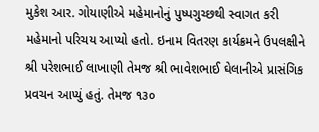મુકેશ આર. ગોયાણીએ મહેમાનોનું પુષ્પગુચ્છથી સ્વાગત કરી મહેમાનો પરિચય આપ્યો હતો. ઇનામ વિતરણ કાર્યક્રમને ઉપલક્ષીને શ્રી પરેશભાઈ લાખાણી તેમજ શ્રી ભાવેશભાઈ ઘેલાનીએ પ્રાસંગિક પ્રવચન આપ્યું હતું. તેમજ ૧૩૦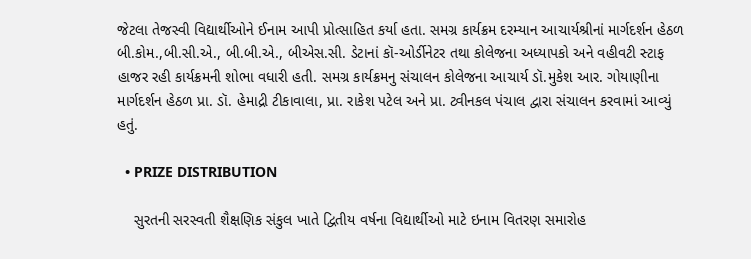જેટલા તેજસ્વી વિદ્યાર્થીઓને ઈનામ આપી પ્રોત્સાહિત કર્યા હતા. સમગ્ર કાર્યક્રમ દરમ્યાન આચાર્યશ્રીનાં માર્ગદર્શન હેઠળ બી.કોમ.,બી.સી.એ., બી.બી.એ., બીએસ.સી. ડેટાનાં કૉ-ઓર્ડીનેટર તથા કોલેજના અધ્યાપકો અને વહીવટી સ્ટાફ હાજર રહી કાર્યક્રમની શોભા વધારી હતી. સમગ્ર કાર્યક્રમનુ સંચાલન કોલેજના આચાર્ય ડૉ.મુકેશ આર. ગોયાણીના માર્ગદર્શન હેઠળ પ્રા. ડૉ. હેમાદ્રી ટીકાવાલા, પ્રા. રાકેશ પટેલ અને પ્રા. ટ્વીનકલ પંચાલ દ્વારા સંચાલન કરવામાં આવ્યું હતું.

  • PRIZE DISTRIBUTION

    સુરતની સરસ્વતી શૈક્ષણિક સંકુલ ખાતે દ્વિતીય વર્ષના વિદ્યાર્થીઓ માટે ઇનામ વિતરણ સમારોહ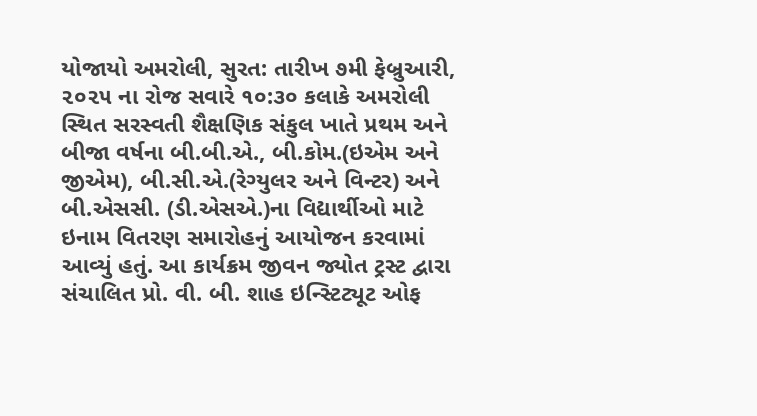યોજાયો અમરોલી, સુરત: તારીખ ૭મી ફેબ્રુઆરી, ૨૦૨૫ ના રોજ સવારે ૧૦:૩૦ કલાકે અમરોલી સ્થિત સરસ્વતી શૈક્ષણિક સંકુલ ખાતે પ્રથમ અને બીજા વર્ષના બી.બી.એ., બી.કોમ.(ઇએમ અને જીએમ), બી.સી.એ.(રેગ્યુલર અને વિન્ટર) અને બી.એસસી. (ડી.એસએ.)ના વિદ્યાર્થીઓ માટે ઇનામ વિતરણ સમારોહનું આયોજન કરવામાં આવ્યું હતું. આ કાર્યક્રમ જીવન જ્યોત ટ્રસ્ટ દ્વારા સંચાલિત પ્રો. વી. બી. શાહ ઇન્સ્ટિટ્યૂટ ઓફ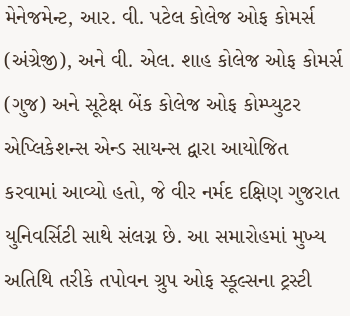મેનેજમેન્ટ, આર. વી. પટેલ કોલેજ ઓફ કોમર્સ (અંગ્રેજી), અને વી. એલ. શાહ કોલેજ ઓફ કોમર્સ (ગુજ) અને સૂટેક્ષ બેંક કોલેજ ઓફ કોમ્પ્યુટર એપ્લિકેશન્સ એન્ડ સાયન્સ દ્વારા આયોજિત કરવામાં આવ્યો હતો, જે વીર નર્મદ દક્ષિણ ગુજરાત યુનિવર્સિટી સાથે સંલગ્ન છે. આ સમારોહમાં મુખ્ય અતિથિ તરીકે તપોવન ગ્રુપ ઓફ સ્કૂલ્સના ટ્રસ્ટી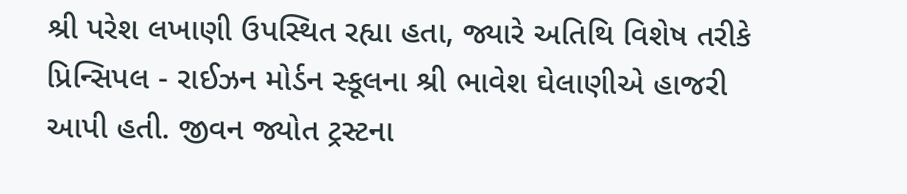શ્રી પરેશ લખાણી ઉપસ્થિત રહ્યા હતા, જ્યારે અતિથિ વિશેષ તરીકે પ્રિન્સિપલ - રાઈઝન મોર્ડન સ્કૂલના શ્રી ભાવેશ ઘેલાણીએ હાજરી આપી હતી. જીવન જ્યોત ટ્રસ્ટના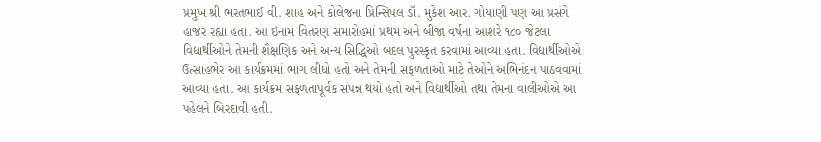પ્રમુખ શ્રી ભરતભાઈ વી. શાહ અને કોલેજના પ્રિન્સિપલ ડૉ. મુકેશ આર. ગોયાણી પણ આ પ્રસંગે હાજર રહ્યા હતા. આ ઇનામ વિતરણ સમારોહમાં પ્રથમ અને બીજા વર્ષના આશરે ૧૮૦ જેટલા વિદ્યાર્થીઓને તેમની શૈક્ષણિક અને અન્ય સિદ્ધિઓ બદલ પુરસ્કૃત કરવામાં આવ્યા હતા. વિદ્યાર્થીઓએ ઉત્સાહભેર આ કાર્યક્રમમાં ભાગ લીધો હતો અને તેમની સફળતાઓ માટે તેઓને અભિનંદન પાઠવવામાં આવ્યા હતા. આ કાર્યક્રમ સફળતાપૂર્વક સંપન્ન થયો હતો અને વિદ્યાર્થીઓ તથા તેમના વાલીઓએ આ પહેલને બિરદાવી હતી.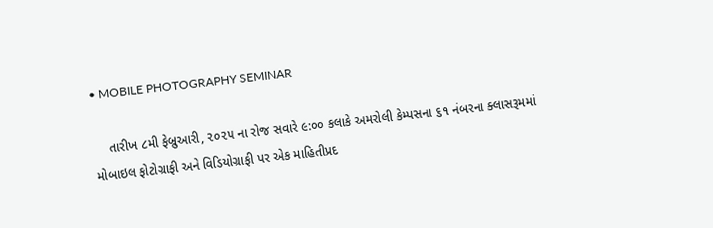• MOBILE PHOTOGRAPHY SEMINAR

    તારીખ ૮મી ફેબ્રુઆરી, ૨૦૨૫ ના રોજ સવારે ૯:૦૦ કલાકે અમરોલી કેમ્પસના ૬૧ નંબરના ક્લાસરૂમમાં મોબાઇલ ફોટોગ્રાફી અને વિડિયોગ્રાફી પર એક માહિતીપ્રદ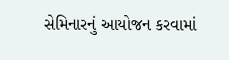સેમિનારનું આયોજન કરવામાં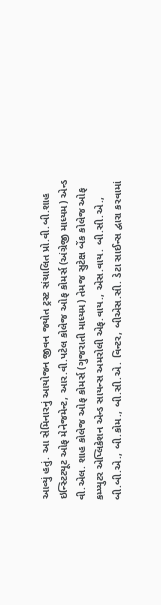આવ્યું હતું. આ સેમિનારનું આયોજન જીવન જ્યોત ટ્રસ્ટ સંચાલિત પ્રો.વી.બી.શાહ ઇન્સ્ટિટયૂટ ઓફ મેનેજમેન્ટ, આર.વી.પટેલ કોલેજ ઓફ કોમર્સ (અંગ્રેજી માધ્યમ) એન્ડ વી.એલ. શાહ કોલેજ ઓફ કોમર્સ (ગુજરાતી માધ્યમ) તેમજ સુટેક્ષ બેંક કોલેજ ઓફ કમ્પ્યુટર એપ્લિકેશન એન્ડ સાયન્સ અમરોલી એફ.વાય., એસ.વાય. બી.સી.એ., બી.બી.એ., બી.કોમ., બી.સી.એ. વિન્ટર, બીએસ.સી. ડેટા સાઈન્સ દ્વારા કરવામાં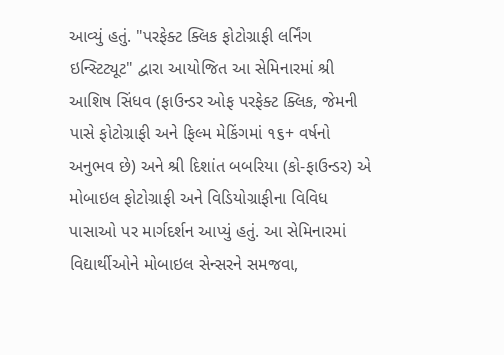આવ્યું હતું. "પરફેક્ટ ક્લિક ફોટોગ્રાફી લર્નિંગ ઇન્સ્ટિટ્યૂટ" દ્વારા આયોજિત આ સેમિનારમાં શ્રી આશિષ સિંધવ (ફાઉન્ડર ઓફ પરફેક્ટ ક્લિક, જેમની પાસે ફોટોગ્રાફી અને ફિલ્મ મેકિંગમાં ૧૬+ વર્ષનો અનુભવ છે) અને શ્રી દિશાંત બબરિયા (કો-ફાઉન્ડર) એ મોબાઇલ ફોટોગ્રાફી અને વિડિયોગ્રાફીના વિવિધ પાસાઓ પર માર્ગદર્શન આપ્યું હતું. આ સેમિનારમાં વિદ્યાર્થીઓને મોબાઇલ સેન્સરને સમજવા,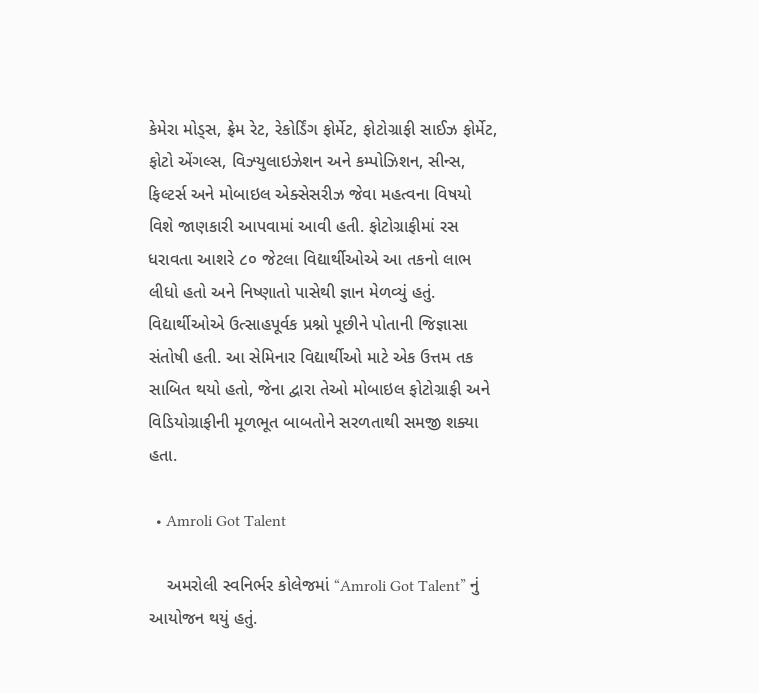કેમેરા મોડ્સ, ફ્રેમ રેટ, રેકોર્ડિંગ ફોર્મેટ, ફોટોગ્રાફી સાઈઝ ફોર્મેટ, ફોટો એંગલ્સ, વિઝ્યુલાઇઝેશન અને કમ્પોઝિશન, સીન્સ, ફિલ્ટર્સ અને મોબાઇલ એક્સેસરીઝ જેવા મહત્વના વિષયો વિશે જાણકારી આપવામાં આવી હતી. ફોટોગ્રાફીમાં રસ ધરાવતા આશરે ૮૦ જેટલા વિદ્યાર્થીઓએ આ તકનો લાભ લીધો હતો અને નિષ્ણાતો પાસેથી જ્ઞાન મેળવ્યું હતું. વિદ્યાર્થીઓએ ઉત્સાહપૂર્વક પ્રશ્નો પૂછીને પોતાની જિજ્ઞાસા સંતોષી હતી. આ સેમિનાર વિદ્યાર્થીઓ માટે એક ઉત્તમ તક સાબિત થયો હતો, જેના દ્વારા તેઓ મોબાઇલ ફોટોગ્રાફી અને વિડિયોગ્રાફીની મૂળભૂત બાબતોને સરળતાથી સમજી શક્યા હતા.

  • Amroli Got Talent

    અમરોલી સ્વનિર્ભર કોલેજમાં “Amroli Got Talent” નું આયોજન થયું હતું.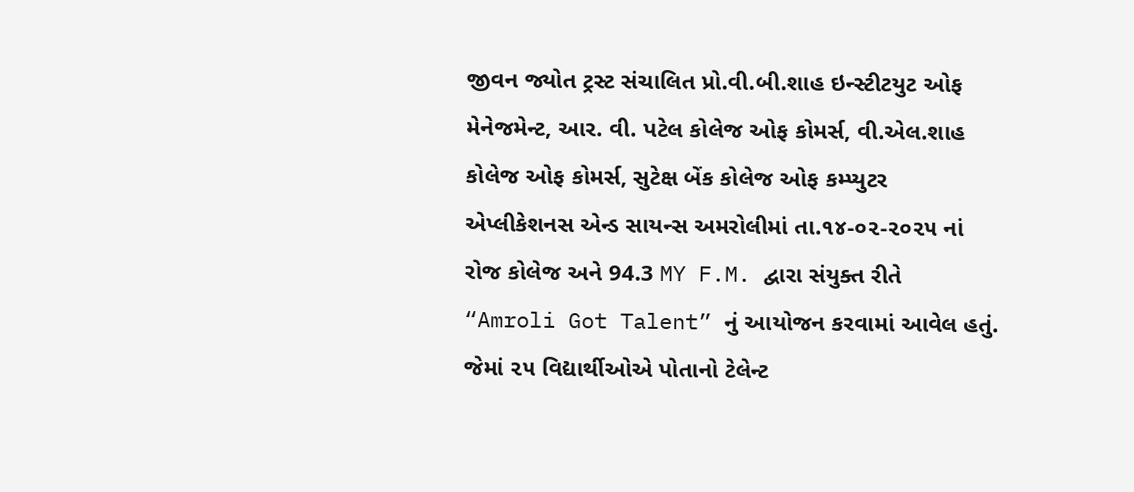જીવન જ્યોત ટ્રસ્ટ સંચાલિત પ્રો.વી.બી.શાહ ઇન્સ્ટીટયુટ ઓફ મેનેજમેન્ટ, આર. વી. પટેલ કોલેજ ઓફ કોમર્સ, વી.એલ.શાહ કોલેજ ઓફ કોમર્સ, સુટેક્ષ બેંક કોલેજ ઓફ કમ્પ્યુટર એપ્લીકેશનસ એન્ડ સાયન્સ અમરોલીમાં તા.૧૪-૦૨-૨૦૨૫ નાં રોજ કોલેજ અને 94.3 MY F.M. દ્વારા સંયુક્ત રીતે “Amroli Got Talent” નું આયોજન કરવામાં આવેલ હતું. જેમાં ૨૫ વિદ્યાર્થીઓએ પોતાનો ટેલેન્ટ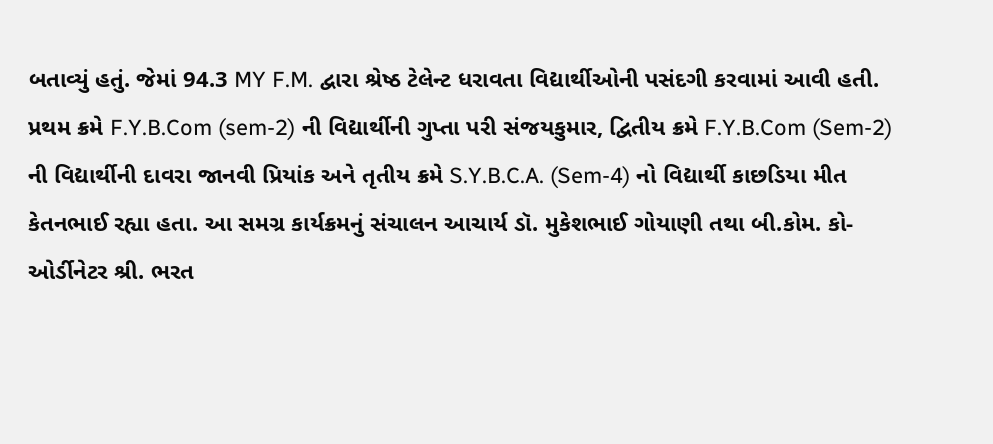બતાવ્યું હતું. જેમાં 94.3 MY F.M. દ્વારા શ્રેષ્ઠ ટેલેન્ટ ધરાવતા વિદ્યાર્થીઓની પસંદગી કરવામાં આવી હતી. પ્રથમ ક્રમે F.Y.B.Com (sem-2) ની વિદ્યાર્થીની ગુપ્તા પરી સંજયકુમાર, દ્વિતીય ક્રમે F.Y.B.Com (Sem-2) ની વિદ્યાર્થીની દાવરા જાનવી પ્રિયાંક અને તૃતીય ક્રમે S.Y.B.C.A. (Sem-4) નો વિદ્યાર્થી કાછડિયા મીત કેતનભાઈ રહ્યા હતા. આ સમગ્ર કાર્યક્રમનું સંચાલન આચાર્ય ડૉ. મુકેશભાઈ ગોયાણી તથા બી.કોમ. કો-ઓર્ડીનેટર શ્રી. ભરત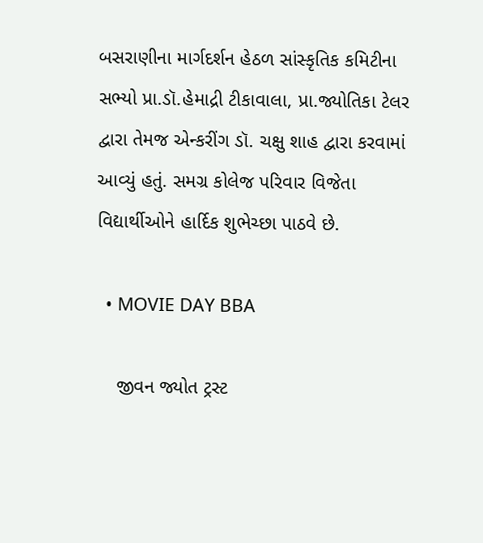બસરાણીના માર્ગદર્શન હેઠળ સાંસ્કૃતિક કમિટીના સભ્યો પ્રા.ડૉ.હેમાદ્રી ટીકાવાલા, પ્રા.જ્યોતિકા ટેલર દ્વારા તેમજ એન્કરીંગ ડૉ. ચક્ષુ શાહ દ્વારા કરવામાં આવ્યું હતું. સમગ્ર કોલેજ પરિવાર વિજેતા વિદ્યાર્થીઓને હાર્દિક શુભેચ્છા પાઠવે છે.

  • MOVIE DAY BBA

    જીવન જ્યોત ટ્રસ્ટ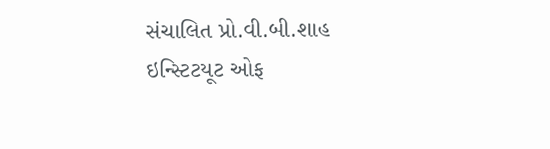સંચાલિત પ્રો.વી.બી.શાહ ઇન્સ્ટિટયૂટ ઓફ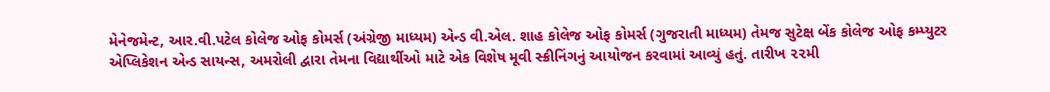મેનેજમેન્ટ, આર.વી.પટેલ કોલેજ ઓફ કોમર્સ (અંગ્રેજી માધ્યમ) એન્ડ વી.એલ. શાહ કોલેજ ઓફ કોમર્સ (ગુજરાતી માધ્યમ) તેમજ સુટેક્ષ બેંક કોલેજ ઓફ કમ્પ્યુટર એપ્લિકેશન એન્ડ સાયન્સ, અમરોલી દ્વારા તેમના વિદ્યાર્થીઓ માટે એક વિશેષ મૂવી સ્ક્રીનિંગનું આયોજન કરવામાં આવ્યું હતું. તારીખ ૨૨મી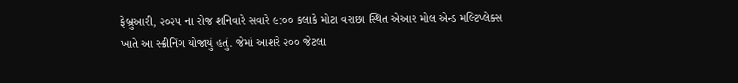ફેબ્રુઆરી, ૨૦૨૫ ના રોજ શનિવારે સવારે ૯:૦૦ કલાકે મોટા વરાછા સ્થિત એઆર મોલ એન્ડ મલ્ટિપ્લેક્સ ખાતે આ સ્ક્રીનિંગ યોજાયું હતું. જેમાં આશરે ૨૦૦ જેટલા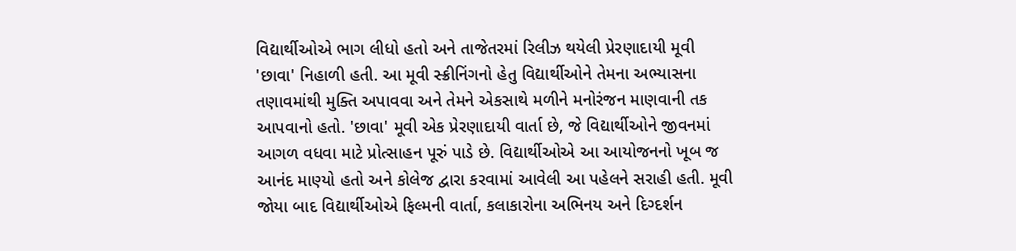વિદ્યાર્થીઓએ ભાગ લીધો હતો અને તાજેતરમાં રિલીઝ થયેલી પ્રેરણાદાયી મૂવી 'છાવા' નિહાળી હતી. આ મૂવી સ્ક્રીનિંગનો હેતુ વિદ્યાર્થીઓને તેમના અભ્યાસના તણાવમાંથી મુક્તિ અપાવવા અને તેમને એકસાથે મળીને મનોરંજન માણવાની તક આપવાનો હતો. 'છાવા' મૂવી એક પ્રેરણાદાયી વાર્તા છે, જે વિદ્યાર્થીઓને જીવનમાં આગળ વધવા માટે પ્રોત્સાહન પૂરું પાડે છે. વિદ્યાર્થીઓએ આ આયોજનનો ખૂબ જ આનંદ માણ્યો હતો અને કોલેજ દ્વારા કરવામાં આવેલી આ પહેલને સરાહી હતી. મૂવી જોયા બાદ વિદ્યાર્થીઓએ ફિલ્મની વાર્તા, કલાકારોના અભિનય અને દિગ્દર્શન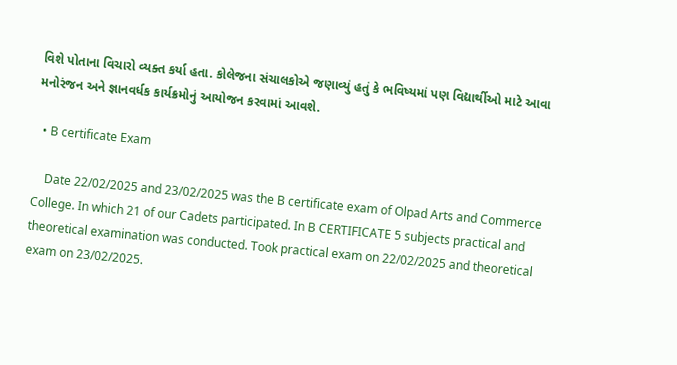વિશે પોતાના વિચારો વ્યક્ત કર્યા હતા. કોલેજના સંચાલકોએ જણાવ્યું હતું કે ભવિષ્યમાં પણ વિદ્યાર્થીઓ માટે આવા મનોરંજન અને જ્ઞાનવર્ધક કાર્યક્રમોનું આયોજન કરવામાં આવશે.

  • B certificate Exam

    Date 22/02/2025 and 23/02/2025 was the B certificate exam of Olpad Arts and Commerce College. In which 21 of our Cadets participated. In B CERTIFICATE 5 subjects practical and theoretical examination was conducted. Took practical exam on 22/02/2025 and theoretical exam on 23/02/2025.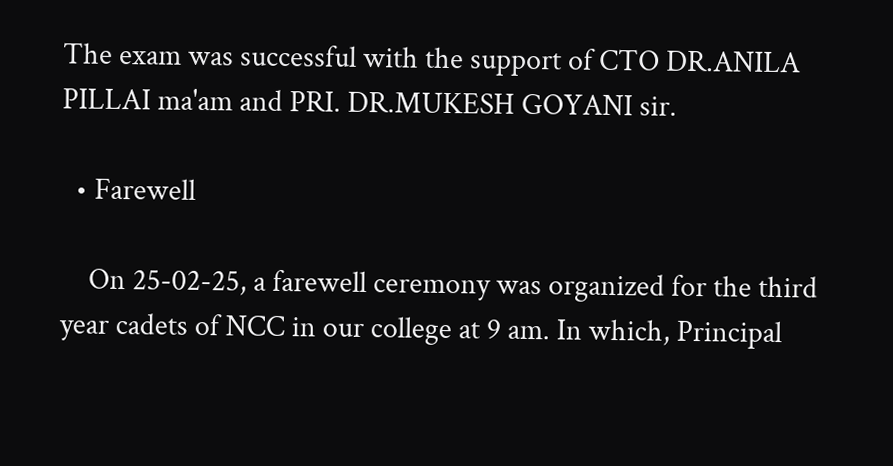The exam was successful with the support of CTO DR.ANILA PILLAI ma'am and PRI. DR.MUKESH GOYANI sir.

  • Farewell

    On 25-02-25, a farewell ceremony was organized for the third year cadets of NCC in our college at 9 am. In which, Principal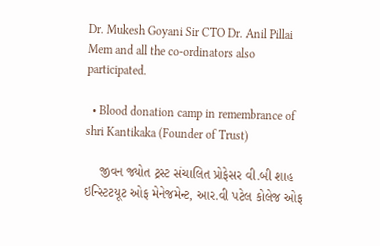Dr. Mukesh Goyani Sir CTO Dr. Anil Pillai Mem and all the co-ordinators also participated.

  • Blood donation camp in remembrance of shri Kantikaka (Founder of Trust)

    જીવન જ્યોત ટ્રસ્ટ સંચાલિત પ્રોફેસર વી.બી શાહ ઇન્સ્ટિટયૂટ ઓફ મેનેજમેન્ટ, આર.વી પટેલ કોલેજ ઓફ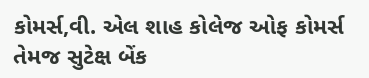કોમર્સ,વી. એલ શાહ કોલેજ ઓફ કોમર્સ તેમજ સુટેક્ષ બેંક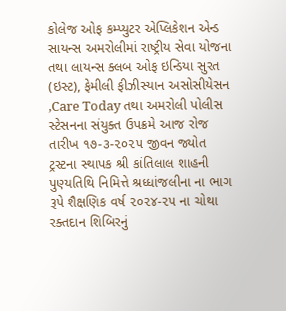કોલેજ ઓફ કમ્પ્યુટર એપ્લિકેશન એન્ડ સાયન્સ અમરોલીમાં રાષ્ટ્રીય સેવા યોજના તથા લાયન્સ ક્લબ ઓફ ઇન્ડિયા સુરત (ઇસ્ટ), ફેમીલી ફીઝીસ્યાન અસોસીયેસન ,Care Today તથા અમરોલી પોલીસ સ્ટેસનના સંયુક્ત ઉપક્રમે આજ રોજ તારીખ ૧૭-૩-૨૦૨૫ જીવન જ્યોત ટ્રસ્ટના સ્થાપક શ્રી કાંતિલાલ શાહની પુણ્યતિથિ નિમિત્તે શ્રધ્ધાંજલીના ના ભાગ રૂપે શૈક્ષણિક વર્ષ ૨૦૨૪-૨૫ ના ચોથા રક્તદાન શિબિરનું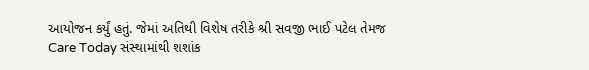આયોજન કર્યું હતું. જેમાં અતિથી વિશેષ તરીકે શ્રી સવજી ભાઈ પટેલ તેમજ Care Today સંસ્થામાંથી શશાંક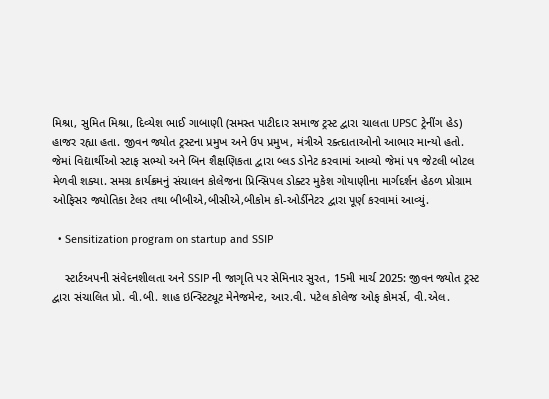મિશ્રા, સુમિત મિશ્રા, દિવ્યેશ ભાઈ ગાબાણી (સમસ્ત પાટીદાર સમાજ ટ્રસ્ટ દ્વારા ચાલતા UPSC ટ્રેનીંગ હેડ) હાજર રહ્યા હતા. જીવન જ્યોત ટ્રસ્ટના પ્રમુખ અને ઉપ પ્રમુખ, મંત્રીએ રક્ત્દાતાઓનો આભાર માન્યો હતો. જેમાં વિદ્યાર્થીઓ સ્ટાફ સભ્યો અને બિન શૈક્ષણિકતા દ્વારા બ્લડ ડોનેટ કરવામાં આવ્યો જેમાં ૫૧ જેટલી બોટલ મેળવી શક્યા. સમગ્ર કાર્યક્રમનું સંચાલન કોલેજના પ્રિન્સિપલ ડોક્ટર મુકેશ ગોયાણીના માર્ગદર્શન હેઠળ પ્રોગ્રામ ઓફિસર જ્યોતિકા ટેલર તથા બીબીએ,બીસીએ,બીકોમ કો-ઓર્ડીનેટર દ્વારા પૂર્ણ કરવામાં આવ્યું.

  • Sensitization program on startup and SSIP

    સ્ટાર્ટઅપની સંવેદનશીલતા અને SSIP ની જાગૃતિ પર સેમિનાર સુરત, 15મી માર્ચ 2025: જીવન જ્યોત ટ્રસ્ટ દ્વારા સંચાલિત પ્રો. વી.બી. શાહ ઇન્સ્ટિટ્યૂટ મેનેજમેન્ટ, આર.વી. પટેલ કોલેજ ઓફ કોમર્સ, વી.એલ.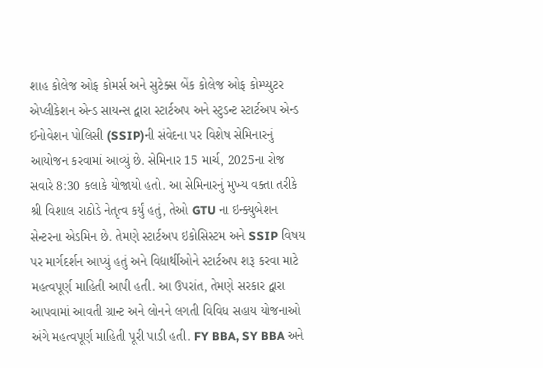શાહ કોલેજ ઓફ કોમર્સ અને સુટેક્સ બેંક કોલેજ ઓફ કોમ્પ્યુટર એપ્લીકેશન એન્ડ સાયન્સ દ્વારા સ્ટાર્ટઅપ અને સ્ટુડન્ટ સ્ટાર્ટઅપ એન્ડ ઈનોવેશન પોલિસી (SSIP)ની સંવેદના પર વિશેષ સેમિનારનું આયોજન કરવામાં આવ્યું છે. સેમિનાર 15 માર્ચ, 2025ના રોજ સવારે 8:30 કલાકે યોજાયો હતો. આ સેમિનારનું મુખ્ય વક્તા તરીકે શ્રી વિશાલ રાઠોડે નેતૃત્વ કર્યું હતું, તેઓ GTU ના ઇન્ક્યુબેશન સેન્ટરના એડમિન છે. તેમણે સ્ટાર્ટઅપ ઇકોસિસ્ટમ અને SSIP વિષય પર માર્ગદર્શન આપ્યું હતું અને વિદ્યાર્થીઓને સ્ટાર્ટઅપ શરૂ કરવા માટે મહત્વપૂર્ણ માહિતી આપી હતી. આ ઉપરાંત, તેમણે સરકાર દ્વારા આપવામાં આવતી ગ્રાન્ટ અને લોનને લગતી વિવિધ સહાય યોજનાઓ અંગે મહત્વપૂર્ણ માહિતી પૂરી પાડી હતી. FY BBA, SY BBA અને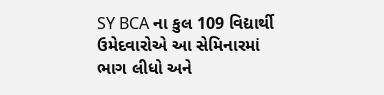SY BCA ના કુલ 109 વિદ્યાર્થી ઉમેદવારોએ આ સેમિનારમાં ભાગ લીધો અને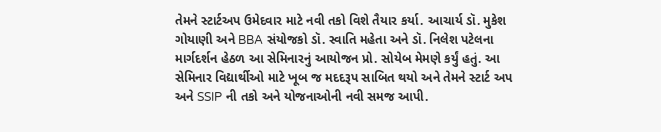તેમને સ્ટાર્ટઅપ ઉમેદવાર માટે નવી તકો વિશે તૈયાર કર્યા. આચાર્ય ડૉ. મુકેશ ગોયાણી અને BBA સંયોજકો ડૉ. સ્વાતિ મહેતા અને ડૉ. નિલેશ પટેલના માર્ગદર્શન હેઠળ આ સેમિનારનું આયોજન પ્રો. સોયેબ મેમણે કર્યું હતું. આ સેમિનાર વિદ્યાર્થીઓ માટે ખૂબ જ મદદરૂપ સાબિત થયો અને તેમને સ્ટાર્ટ અપ અને SSIP ની તકો અને યોજનાઓની નવી સમજ આપી.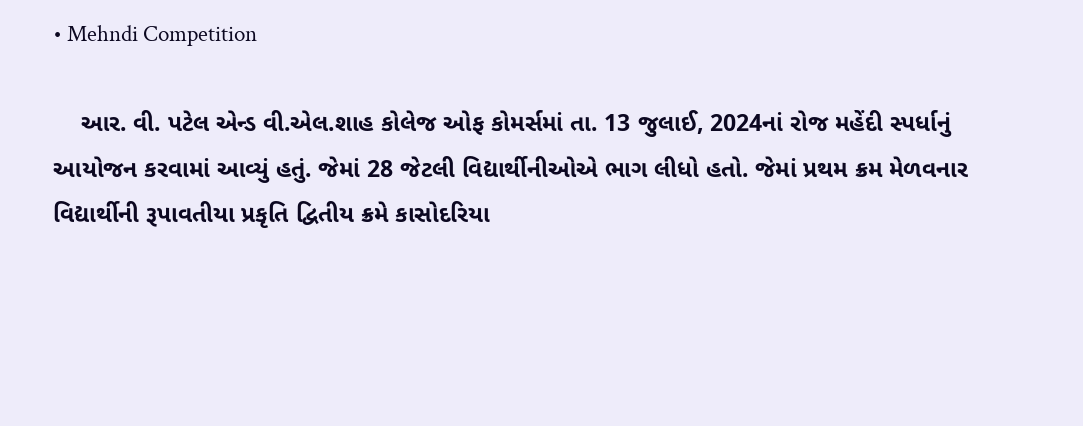• Mehndi Competition

    આર. વી. પટેલ એન્ડ વી.એલ.શાહ કોલેજ ઓફ કોમર્સમાં તા. 13 જુલાઈ, 2024નાં રોજ મહેંદી સ્પર્ધાનું આયોજન કરવામાં આવ્યું હતું. જેમાં 28 જેટલી વિદ્યાર્થીનીઓએ ભાગ લીધો હતો. જેમાં પ્રથમ ક્રમ મેળવનાર વિદ્યાર્થીની રૂપાવતીયા પ્રકૃતિ દ્વિતીય ક્રમે કાસોદરિયા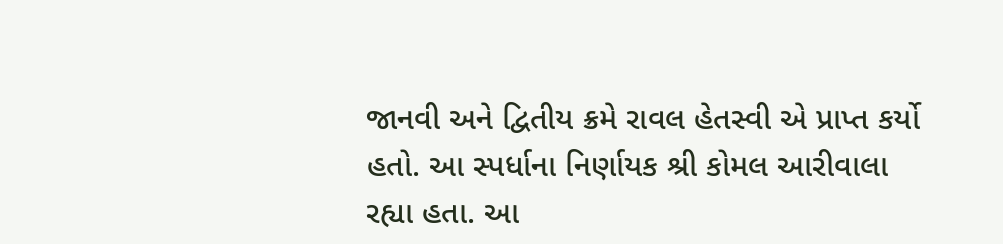જાનવી અને દ્વિતીય ક્રમે રાવલ હેતસ્વી એ પ્રાપ્ત કર્યો હતો. આ સ્પર્ધાના નિર્ણાયક શ્રી કોમલ આરીવાલા રહ્યા હતા. આ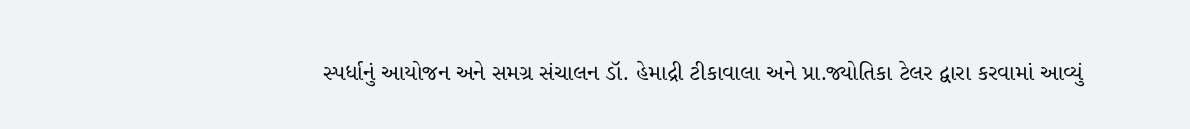સ્પર્ધાનું આયોજન અને સમગ્ર સંચાલન ડૉ. હેમાદ્રી ટીકાવાલા અને પ્રા.જ્યોતિકા ટેલર દ્વારા કરવામાં આવ્યું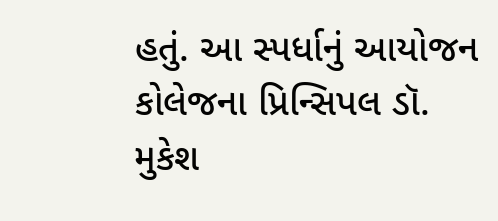હતું. આ સ્પર્ધાનું આયોજન કોલેજના પ્રિન્સિપલ ડૉ. મુકેશ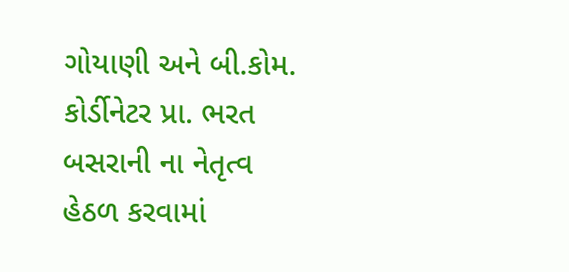ગોયાણી અને બી.કોમ. કોર્ડીનેટર પ્રા. ભરત બસરાની ના નેતૃત્વ હેઠળ કરવામાં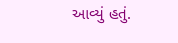આવ્યું હતું.